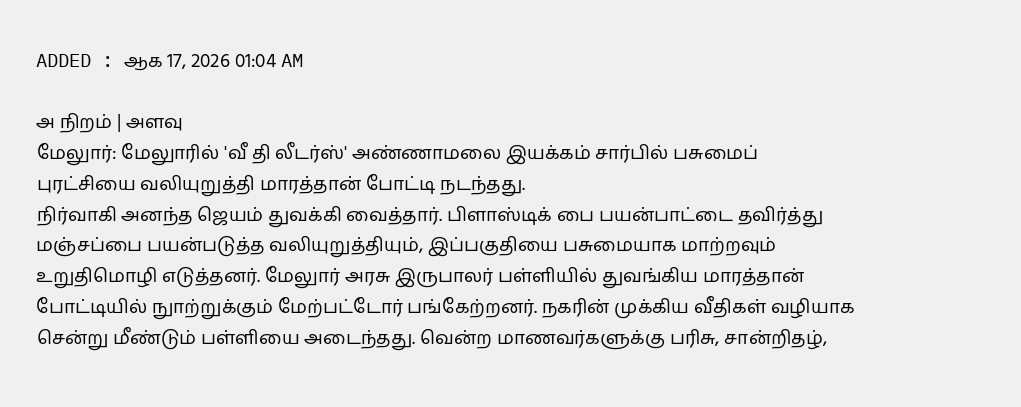ADDED : ஆக 17, 2026 01:04 AM

அ நிறம் | அளவு
மேலுார்: மேலுாரில் 'வீ தி லீடர்ஸ்' அண்ணாமலை இயக்கம் சார்பில் பசுமைப் புரட்சியை வலியுறுத்தி மாரத்தான் போட்டி நடந்தது.
நிர்வாகி அனந்த ஜெயம் துவக்கி வைத்தார். பிளாஸ்டிக் பை பயன்பாட்டை தவிர்த்து மஞ்சப்பை பயன்படுத்த வலியுறுத்தியும், இப்பகுதியை பசுமையாக மாற்றவும் உறுதிமொழி எடுத்தனர். மேலுார் அரசு இருபாலர் பள்ளியில் துவங்கிய மாரத்தான் போட்டியில் நுாற்றுக்கும் மேற்பட்டோர் பங்கேற்றனர். நகரின் முக்கிய வீதிகள் வழியாக சென்று மீண்டும் பள்ளியை அடைந்தது. வென்ற மாணவர்களுக்கு பரிசு, சான்றிதழ்,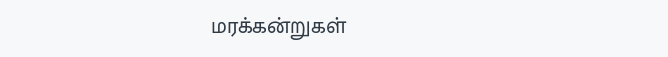மரக்கன்றுகள்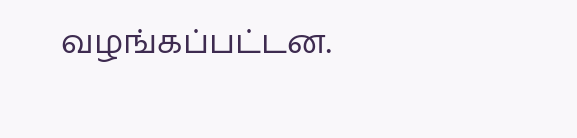வழங்கப்பட்டன.